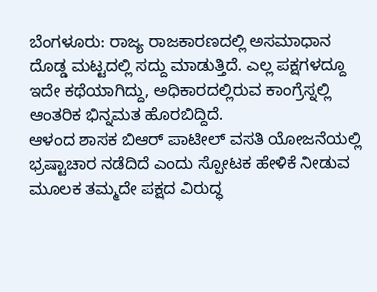ಬೆಂಗಳೂರು: ರಾಜ್ಯ ರಾಜಕಾರಣದಲ್ಲಿ ಅಸಮಾಧಾನ ದೊಡ್ಡ ಮಟ್ಟದಲ್ಲಿ ಸದ್ದು ಮಾಡುತ್ತಿದೆ. ಎಲ್ಲ ಪಕ್ಷಗಳದ್ದೂ ಇದೇ ಕಥೆಯಾಗಿದ್ದು, ಅಧಿಕಾರದಲ್ಲಿರುವ ಕಾಂಗ್ರೆಸ್ನಲ್ಲಿ ಆಂತರಿಕ ಭಿನ್ನಮತ ಹೊರಬಿದ್ದಿದೆ.
ಆಳಂದ ಶಾಸಕ ಬಿಆರ್ ಪಾಟೀಲ್ ವಸತಿ ಯೋಜನೆಯಲ್ಲಿ ಭ್ರಷ್ಟಾಚಾರ ನಡೆದಿದೆ ಎಂದು ಸ್ಪೋಟಕ ಹೇಳಿಕೆ ನೀಡುವ ಮೂಲಕ ತಮ್ಮದೇ ಪಕ್ಷದ ವಿರುದ್ಧ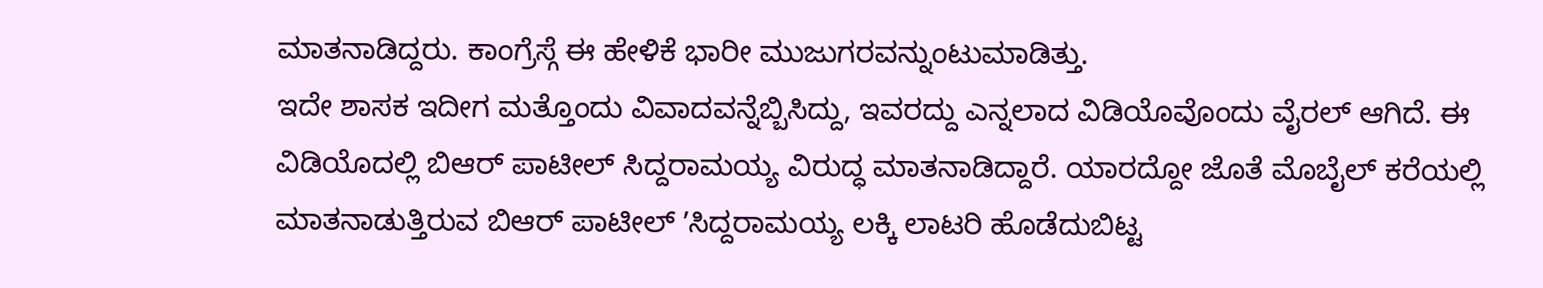ಮಾತನಾಡಿದ್ದರು. ಕಾಂಗ್ರೆಸ್ಗೆ ಈ ಹೇಳಿಕೆ ಭಾರೀ ಮುಜುಗರವನ್ನುಂಟುಮಾಡಿತ್ತು.
ಇದೇ ಶಾಸಕ ಇದೀಗ ಮತ್ತೊಂದು ವಿವಾದವನ್ನೆಬ್ಬಿಸಿದ್ದು, ಇವರದ್ದು ಎನ್ನಲಾದ ವಿಡಿಯೊವೊಂದು ವೈರಲ್ ಆಗಿದೆ. ಈ ವಿಡಿಯೊದಲ್ಲಿ ಬಿಆರ್ ಪಾಟೀಲ್ ಸಿದ್ದರಾಮಯ್ಯ ವಿರುದ್ಧ ಮಾತನಾಡಿದ್ದಾರೆ. ಯಾರದ್ದೋ ಜೊತೆ ಮೊಬೈಲ್ ಕರೆಯಲ್ಲಿ ಮಾತನಾಡುತ್ತಿರುವ ಬಿಆರ್ ಪಾಟೀಲ್ ʼಸಿದ್ದರಾಮಯ್ಯ ಲಕ್ಕಿ ಲಾಟರಿ ಹೊಡೆದುಬಿಟ್ಟ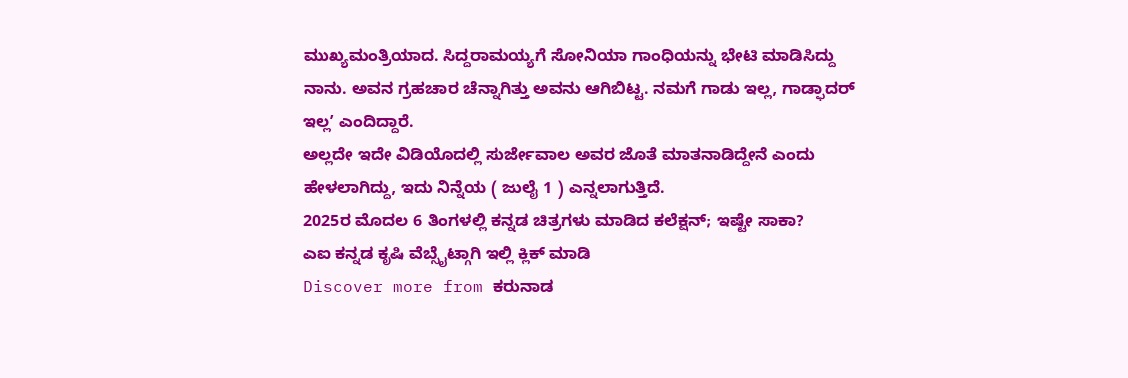ಮುಖ್ಯಮಂತ್ರಿಯಾದ. ಸಿದ್ದರಾಮಯ್ಯಗೆ ಸೋನಿಯಾ ಗಾಂಧಿಯನ್ನು ಭೇಟಿ ಮಾಡಿಸಿದ್ದು ನಾನು. ಅವನ ಗ್ರಹಚಾರ ಚೆನ್ನಾಗಿತ್ತು ಅವನು ಆಗಿಬಿಟ್ಟ. ನಮಗೆ ಗಾಡು ಇಲ್ಲ, ಗಾಡ್ಫಾದರ್ ಇಲ್ಲʼ ಎಂದಿದ್ದಾರೆ.
ಅಲ್ಲದೇ ಇದೇ ವಿಡಿಯೊದಲ್ಲಿ ಸುರ್ಜೇವಾಲ ಅವರ ಜೊತೆ ಮಾತನಾಡಿದ್ದೇನೆ ಎಂದು ಹೇಳಲಾಗಿದ್ದು, ಇದು ನಿನ್ನೆಯ ( ಜುಲೈ 1 ) ಎನ್ನಲಾಗುತ್ತಿದೆ.
2025ರ ಮೊದಲ 6 ತಿಂಗಳಲ್ಲಿ ಕನ್ನಡ ಚಿತ್ರಗಳು ಮಾಡಿದ ಕಲೆಕ್ಷನ್; ಇಷ್ಟೇ ಸಾಕಾ?
ಎಐ ಕನ್ನಡ ಕೃಷಿ ವೆಬ್ಸೈಟ್ಗಾಗಿ ಇಲ್ಲಿ ಕ್ಲಿಕ್ ಮಾಡಿ
Discover more from ಕರುನಾಡ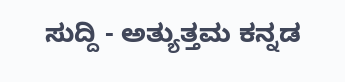ಸುದ್ದಿ - ಅತ್ಯುತ್ತಮ ಕನ್ನಡ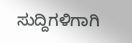ಸುದ್ದಿಗಳಿಗಾಗಿ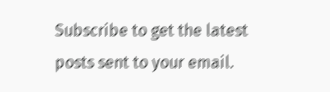Subscribe to get the latest posts sent to your email.